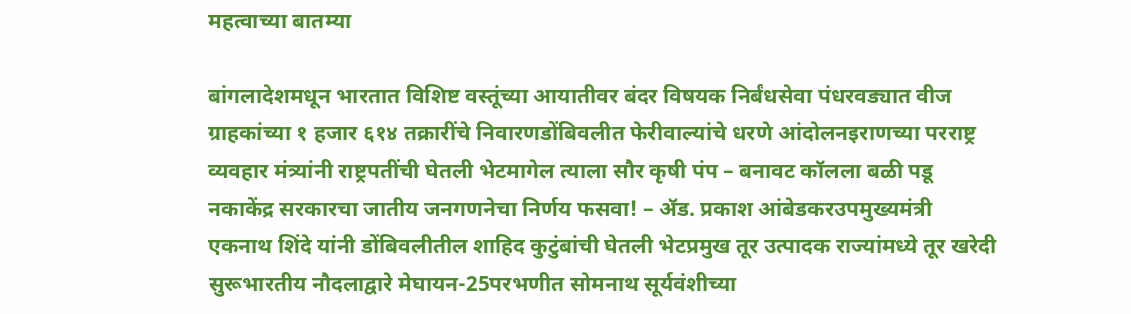महत्वाच्या बातम्या

बांगलादेशमधून भारतात विशिष्ट वस्तूंच्या आयातीवर बंदर विषयक निर्बंधसेवा पंधरवड्यात वीज ग्राहकांच्या १ हजार ६१४ तक्रारींचे निवारणडोंबिवलीत फेरीवाल्यांचे धरणे आंदोलनइराणच्या परराष्ट्र व्यवहार मंत्र्यांनी राष्ट्रपतींची घेतली भेटमागेल त्याला सौर कृषी पंप – बनावट कॉलला बळी पडू नकाकेंद्र सरकारचा जातीय जनगणनेचा निर्णय फसवा! – ॲड. प्रकाश आंबेडकरउपमुख्यमंत्री एकनाथ शिंदे यांनी डोंबिवलीतील शाहिद कुटुंबांची घेतली भेटप्रमुख तूर उत्पादक राज्यांमध्ये तूर खरेदी सुरूभारतीय नौदलाद्वारे मेघायन-25परभणीत सोमनाथ सूर्यवंशीच्या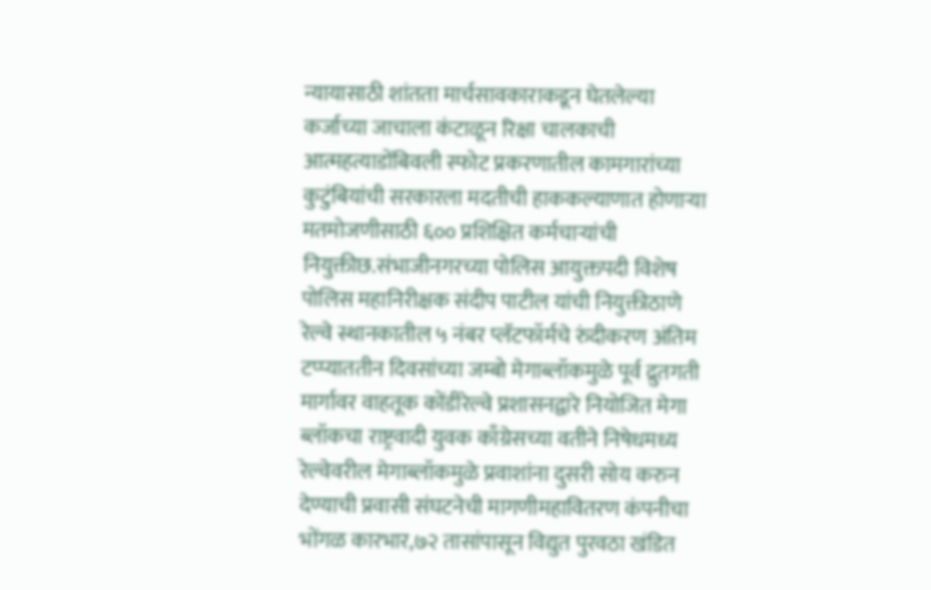न्यायासाठी शांतता मार्चसावकाराकडून घेतलेल्या कर्जाच्या जाचाला कंटाळून रिक्षा चालकाची आत्महत्याडोंबिवली स्फोट प्रकरणातील कामगारांच्या कुटुंबियांची सरकारला मदतीची हाककल्याणात होणाऱ्या मतमोजणीसाठी ६०० प्रशिक्षित कर्मचाऱ्यांची नियुक्तीछ.संभाजीनगरच्या पोलिस आयुक्तपदी विशेष पोलिस महानिरीक्षक संदीप पाटील यांची नियुक्तीठाणे रेल्वे स्थानकातील ५ नंबर प्लॅटफॉर्मचे रुंदीकरण अंतिम टप्प्याततीन दिवसांच्या जम्बो मेगाब्लॉकमुळे पूर्व द्रुतगती मार्गावर वाहतूक कोंडीरेल्वे प्रशासनद्वारे नियोजित मेगा ब्लॉकचा राष्ट्रवादी युवक काँग्रेसच्या वतीने निषेधमध्य रेल्वेवरील मेगाब्लॉकमुळे प्रवाशांना दुसरी सोय करुन देण्याची प्रवासी संघटनेची मागणीमहावितरण कंपनीचा भोंगळ कारभार,७२ तासांपासून विद्युत पुरवठा खंडित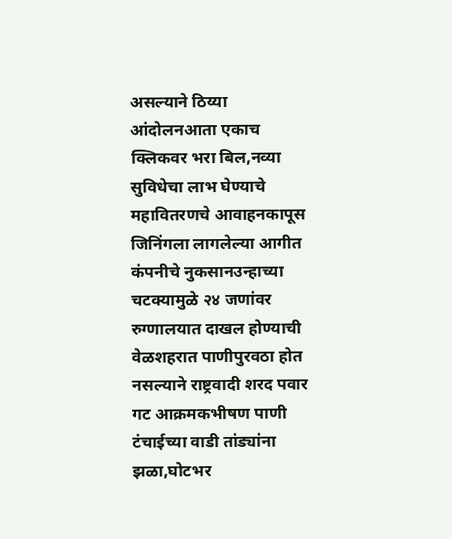असल्याने ठिय्या आंदोलनआता एकाच क्लिकवर भरा बिल,नव्या सुविधेचा लाभ घेण्याचे महावितरणचे आवाहनकापूस जिनिंगला लागलेल्या आगीत कंपनीचे नुकसानउन्हाच्या चटक्यामुळे २४ जणांवर रुग्णालयात दाखल होण्याची वेळशहरात पाणीपुरवठा होत नसल्याने राष्ट्रवादी शरद पवार गट आक्रमकभीषण पाणी टंचाईच्या वाडी तांड्यांना झळा,घोटभर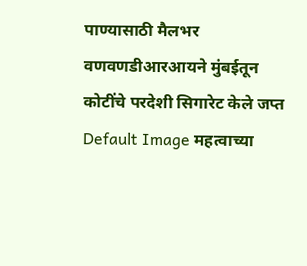पाण्यासाठी मैलभर वणवणडीआरआयने मुंबईतून कोटींचे परदेशी सिगारेट केले जप्त
Default Image महत्वाच्या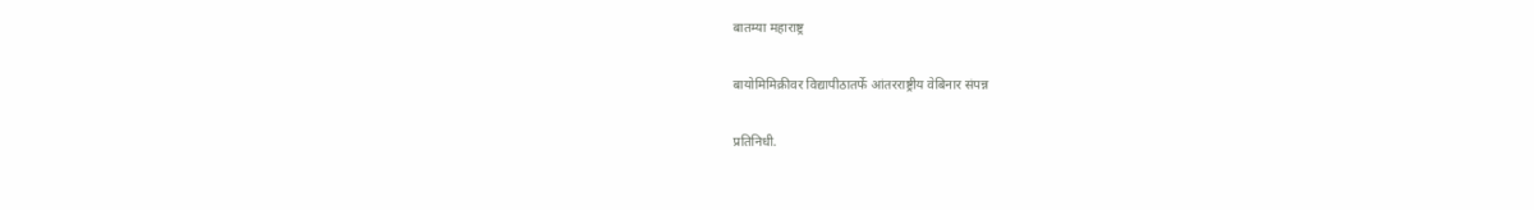बातम्या महाराष्ट्र

बायोमिमिक्रीवर विद्यापीठातर्फे आंतरराष्ट्रीय वेबिनार संपन्न

प्रतिनिधी.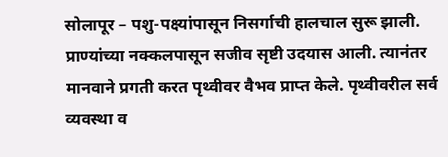सोलापूर – पशु-पक्ष्यांपासून निसर्गाची हालचाल सुरू झाली. प्राण्यांच्या नक्कलपासून सजीव सृष्टी उदयास आली. त्यानंतर मानवाने प्रगती करत पृथ्वीवर वैभव प्राप्त केले. पृथ्वीवरील सर्व व्यवस्था व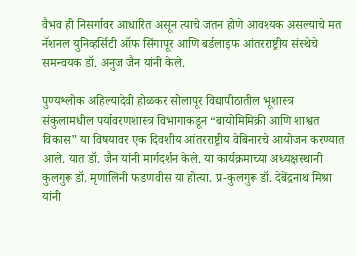वैभव ही निसर्गावर आधारित असून त्याचे जतन होणे आवश्यक असल्याचे मत नॅशनल युनिव्हर्सिटी ऑफ सिंगापूर आणि बर्डलाइफ आंतरराष्ट्रीय संस्थेचे समन्वयक डॉ. अनुज जैन यांनी केले.

पुण्यश्लोक अहिल्यादेवी होळकर सोलापूर विद्यापीठातील भूशास्त्र संकुलामधील पर्यावरणशास्त्र विभागाकडून “बायोमिमिक्री आणि शाश्वत विकास” या विषयावर एक दिवशीय आंतरराष्ट्रीय वेबिनारचे आयोजन करण्यात आले. यात डॉ. जैन यांनी मार्गदर्शन केले. या कार्यक्रमाच्या अध्यक्षस्थानी कुलगुरू डॉ. मृणालिनी फडणवीस या होत्या. प्र-कुलगुरू डॉ. देबेंद्रनाथ मिश्रा यांनी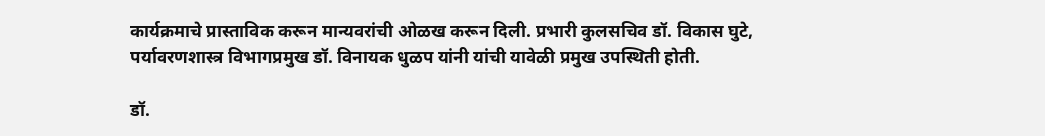कार्यक्रमाचे प्रास्ताविक करून मान्यवरांची ओळख करून दिली. प्रभारी कुलसचिव डॉ. विकास घुटे, पर्यावरणशास्त्र विभागप्रमुख डॉ. विनायक धुळप यांनी यांची यावेळी प्रमुख उपस्थिती होती.

डॉ.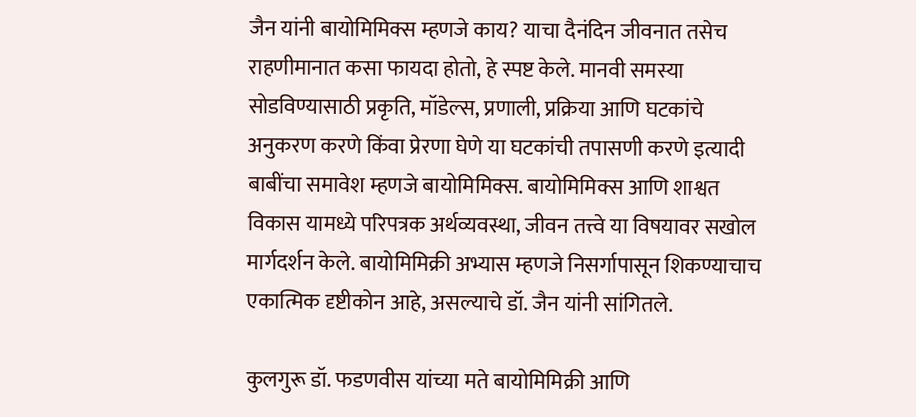जैन यांनी बायोमिमिक्स म्हणजे काय? याचा दैनंदिन जीवनात तसेच राहणीमानात कसा फायदा होतो, हे स्पष्ट केले. मानवी समस्या सोडविण्यासाठी प्रकृति, मॉडेल्स, प्रणाली, प्रक्रिया आणि घटकांचे अनुकरण करणे किंवा प्रेरणा घेणे या घटकांची तपासणी करणे इत्यादी बाबींचा समावेश म्हणजे बायोमिमिक्स. बायोमिमिक्स आणि शाश्वत विकास यामध्ये परिपत्रक अर्थव्यवस्था, जीवन तत्त्वे या विषयावर सखोल मार्गदर्शन केले. बायोमिमिक्री अभ्यास म्हणजे निसर्गापासून शिकण्याचाच एकात्मिक दृष्टीकोन आहे, असल्याचे डॉ. जैन यांनी सांगितले.

कुलगुरू डॉ. फडणवीस यांच्या मते बायोमिमिक्री आणि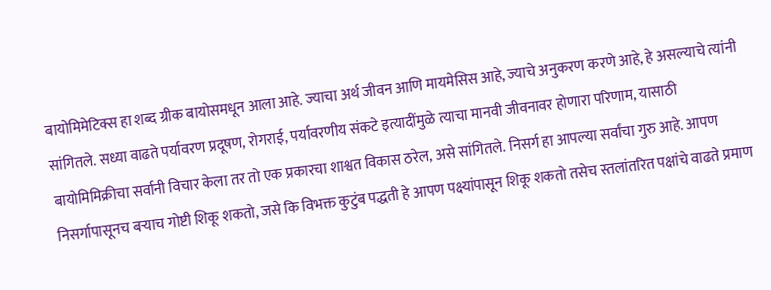बायोमिमेटिक्स हा शब्द ग्रीक बायोसमधून आला आहे. ज्याचा अर्थ जीवन आणि मायमेसिस आहे, ज्याचे अनुकरण करणे आहे, हे असल्याचे त्यांनी सांगितले. सध्या वाढते पर्यावरण प्रदूषण, रोगराई, पर्यावरणीय संकटे इत्यादींमुळे त्याचा मानवी जीवनावर होणारा परिणाम, यासाठी बायोमिमिक्रीचा सर्वानी विचार केला तर तो एक प्रकारचा शाश्वत विकास ठरेल, असे सांगितले. निसर्ग हा आपल्या सर्वांचा गुरु आहे. आपण निसर्गापासूनच बऱ्याच गोष्टी शिकू शकतो, जसे कि विभक्त कुटुंब पद्धती हे आपण पक्ष्यांपासून शिकू शकतो तसेच स्तलांतरित पक्षांचे वाढते प्रमाण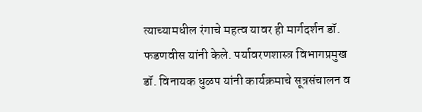त्याच्यामधील रंगाचे महत्व यावर ही मार्गदर्शन डॉ. फडणवीस यांनी केले. पर्यावरणशास्त्र विभागप्रमुख डॉ. विनायक धुळप यांनी कार्यक्रमाचे सूत्रसंचालन व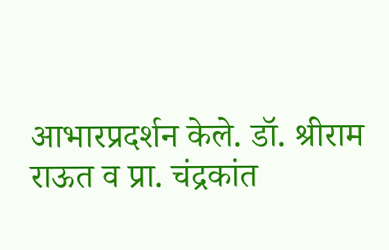आभारप्रदर्शन केले. डॉ. श्रीराम राऊत व प्रा. चंद्रकांत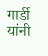गार्डी यांनी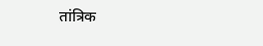तांत्रिक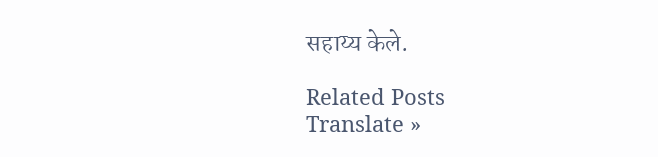सहाय्य केले.

Related Posts
Translate »